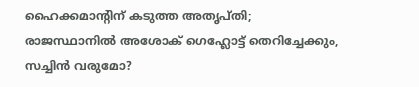ഹൈക്കമാന്റിന് കടുത്ത അതൃപ്തി; രാജസ്ഥാനിൽ അശോക് ഗെഹ്ലോട്ട് തെറിച്ചേക്കും, സച്ചിൻ വരുമോ?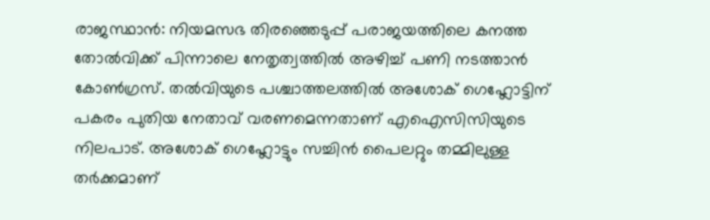രാജസ്ഥാൻ: നിയമസഭ തിരഞ്ഞെടുപ്പ് പരാജയത്തിലെ കനത്ത തോൽവിക്ക് പിന്നാലെ നേതൃത്വത്തിൽ അഴിച്ച് പണി നടത്താൻ കോൺഗ്രസ്. തൽവിയുടെ പശ്ചാത്തലത്തിൽ അശോക് ഗെഹ്ലോട്ടിന് പകരം പുതിയ നേതാവ് വരണമെന്നതാണ് എഐസിസിയുടെ നിലപാട്. അശോക് ഗെഹ്ലോട്ടും സച്ചിൻ പൈലറ്റും തമ്മിലുള്ള തർക്കമാണ്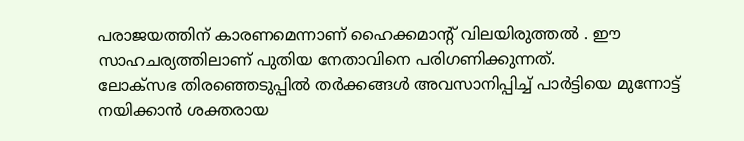പരാജയത്തിന് കാരണമെന്നാണ് ഹൈക്കമാന്റ് വിലയിരുത്തൽ . ഈ സാഹചര്യത്തിലാണ് പുതിയ നേതാവിനെ പരിഗണിക്കുന്നത്.
ലോക്സഭ തിരഞ്ഞെടുപ്പിൽ തർക്കങ്ങൾ അവസാനിപ്പിച്ച് പാർട്ടിയെ മുന്നോട്ട് നയിക്കാൻ ശക്തരായ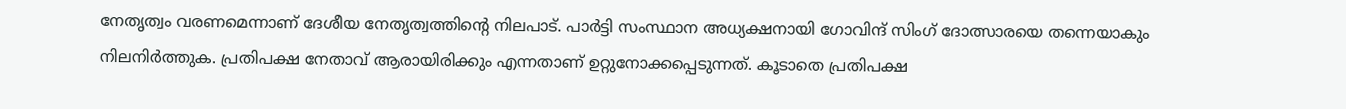നേതൃത്വം വരണമെന്നാണ് ദേശീയ നേതൃത്വത്തിന്റെ നിലപാട്. പാർട്ടി സംസ്ഥാന അധ്യക്ഷനായി ഗോവിന്ദ് സിംഗ് ദോത്സാരയെ തന്നെയാകും നിലനിർത്തുക. പ്രതിപക്ഷ നേതാവ് ആരായിരിക്കും എന്നതാണ് ഉറ്റുനോക്കപ്പെടുന്നത്. കൂടാതെ പ്രതിപക്ഷ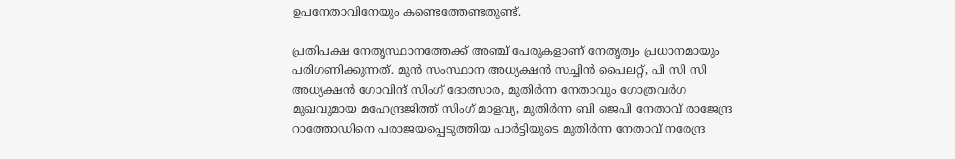ഉപനേതാവിനേയും കണ്ടെത്തേണ്ടതുണ്ട്.

പ്രതിപക്ഷ നേതൃസ്ഥാനത്തേക്ക് അഞ്ച് പേരുകളാണ് നേതൃത്വം പ്രധാനമായും പരിഗണിക്കുന്നത്. മുൻ സംസ്ഥാന അധ്യക്ഷൻ സച്ചിൻ പൈലറ്റ്, പി സി സി അധ്യക്ഷൻ ഗോവിന്ദ് സിംഗ് ദോത്സാര, മുതിർന്ന നേതാവും ഗോത്രവർഗ മുഖവുമായ മഹേന്ദ്രജിത്ത് സിംഗ് മാളവ്യ, മുതിർന്ന ബി ജെപി നേതാവ് രാജേന്ദ്ര റാത്തോഡിനെ പരാജയപ്പെടുത്തിയ പാർട്ടിയുടെ മുതിർന്ന നേതാവ് നരേന്ദ്ര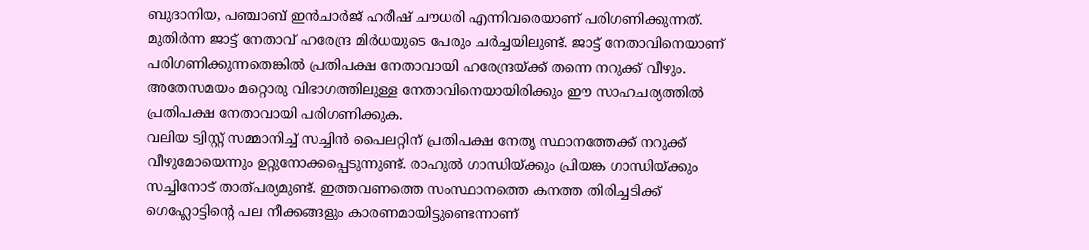ബുദാനിയ, പഞ്ചാബ് ഇൻചാർജ് ഹരീഷ് ചൗധരി എന്നിവരെയാണ് പരിഗണിക്കുന്നത്.
മുതിർന്ന ജാട്ട് നേതാവ് ഹരേന്ദ്ര മിർധയുടെ പേരും ചർച്ചയിലുണ്ട്. ജാട്ട് നേതാവിനെയാണ് പരിഗണിക്കുന്നതെങ്കിൽ പ്രതിപക്ഷ നേതാവായി ഹരേന്ദ്രയ്ക്ക് തന്നെ നറുക്ക് വീഴും. അതേസമയം മറ്റൊരു വിഭാഗത്തിലുള്ള നേതാവിനെയായിരിക്കും ഈ സാഹചര്യത്തിൽ പ്രതിപക്ഷ നേതാവായി പരിഗണിക്കുക.
വലിയ ട്വിസ്റ്റ് സമ്മാനിച്ച് സച്ചിൻ പൈലറ്റിന് പ്രതിപക്ഷ നേതൃ സ്ഥാനത്തേക്ക് നറുക്ക് വീഴുമോയെന്നും ഉറ്റുനോക്കപ്പെടുന്നുണ്ട്. രാഹുൽ ഗാന്ധിയ്ക്കും പ്രിയങ്ക ഗാന്ധിയ്ക്കും സച്ചിനോട് താത്പര്യമുണ്ട്. ഇത്തവണത്തെ സംസ്ഥാനത്തെ കനത്ത തിരിച്ചടിക്ക് ഗെഹ്ലോട്ടിന്റെ പല നീക്കങ്ങളും കാരണമായിട്ടുണ്ടെന്നാണ്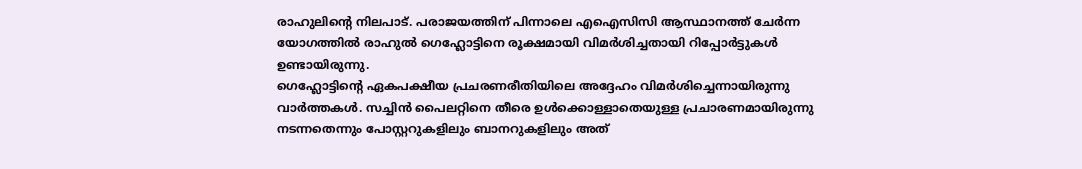രാഹുലിന്റെ നിലപാട്. പരാജയത്തിന് പിന്നാലെ എഐസിസി ആസ്ഥാനത്ത് ചേർന്ന യോഗത്തിൽ രാഹുൽ ഗെഹ്ലോട്ടിനെ രൂക്ഷമായി വിമർശിച്ചതായി റിപ്പോർട്ടുകൾ ഉണ്ടായിരുന്നു.
ഗെഹ്ലോട്ടിന്റെ ഏകപക്ഷീയ പ്രചരണരീതിയിലെ അദ്ദേഹം വിമർശിച്ചെന്നായിരുന്നു വാർത്തകൾ. സച്ചിൻ പൈലറ്റിനെ തീരെ ഉൾക്കൊള്ളാതെയുള്ള പ്രചാരണമായിരുന്നു നടന്നതെന്നും പോസ്റ്ററുകളിലും ബാനറുകളിലും അത്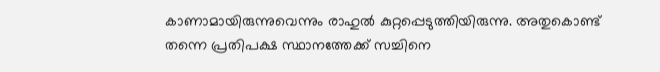കാണാമായിരുന്നുവെന്നും രാഹുൽ കുറ്റപ്പെടുത്തിയിരുന്നു. അതുകൊണ്ട് തന്നെ പ്രതിപക്ഷ സ്ഥാനത്തേക്ക് സച്ചിനെ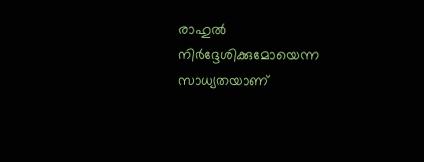രാഹുൽ നിർദ്ദേശിക്കുമോയെന്ന സാധ്യതയാണ്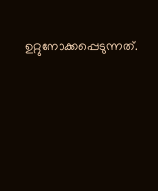ഉറ്റുനോക്കപ്പെടുന്നത്.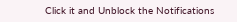Click it and Unblock the Notifications